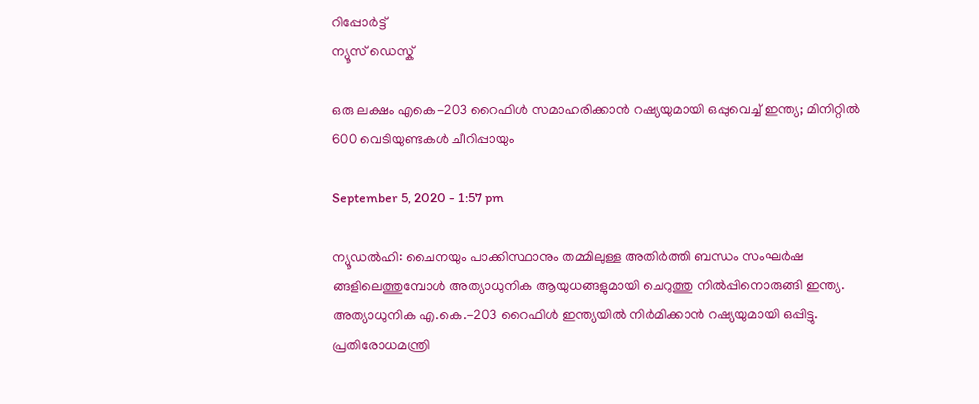റിപ്പോര്‍ട്ട്
ന്യൂസ് ഡെസ്ക്

ഒരു ലക്ഷം എകെ-203 റൈഫിള്‍ സമാഹരിക്കാന്‍ റഷ്യയുമായി ഒപ്പുവെച്ച് ഇന്ത്യ; മിനിറ്റില്‍ 600 വെടിയുണ്ടകള്‍ ചീറിപ്പായും

September 5, 2020 - 1:57 pm

ന്യൂഡല്‍ഹി: ചൈനയും പാക്കിസ്ഥാനും തമ്മിലുള്ള അതിര്‍ത്തി ബന്ധം സംഘര്‍ഷ ങ്ങളിലെത്തുമ്പോള്‍ അത്യാധുനിക ആയുധങ്ങളുമായി ചെറുത്തു നില്‍പ്പിനൊരുങ്ങി ഇന്ത്യ. അത്യാധുനിക എ.കെ.-203 റൈഫിള്‍ ഇന്ത്യയില്‍ നിര്‍മിക്കാന്‍ റഷ്യയുമായി ഒപ്പിട്ടു. പ്രതിരോധമന്ത്രി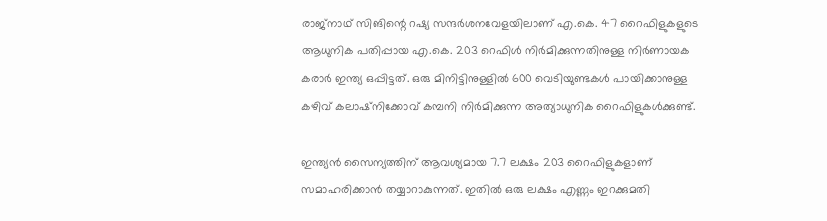രാജ്‌നാഥ് സിങിന്റെ റഷ്യ സന്ദര്‍ശനവേളയിലാണ് എ.കെ. 47 റൈഫിളുകളുടെ ആധുനിക പതിപ്പായ എ.കെ. 203 റെഫിള്‍ നിര്‍മിക്കുന്നതിനുള്ള നിര്‍ണായക കരാര്‍ ഇന്ത്യ ഒപ്പിട്ടത്. ഒരു മിനിട്ടിനുള്ളില്‍ 600 വെടിയുണ്ടകള്‍ പായിക്കാനുള്ള കഴിവ് കലാഷ്‌നിക്കോവ് കമ്പനി നിര്‍മിക്കുന്ന അത്യാധുനിക റൈഫിളുകള്‍ക്കുണ്ട്.

ഇന്ത്യന്‍ സൈന്യത്തിന് ആവശ്യമായ 7.7 ലക്ഷം 203 റൈഫിളുകളാണ് സമാഹരിക്കാന്‍ തയ്യാറാകുന്നത്. ഇതില്‍ ഒരു ലക്ഷം എണ്ണം ഇറക്കുമതി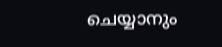ചെയ്യാനും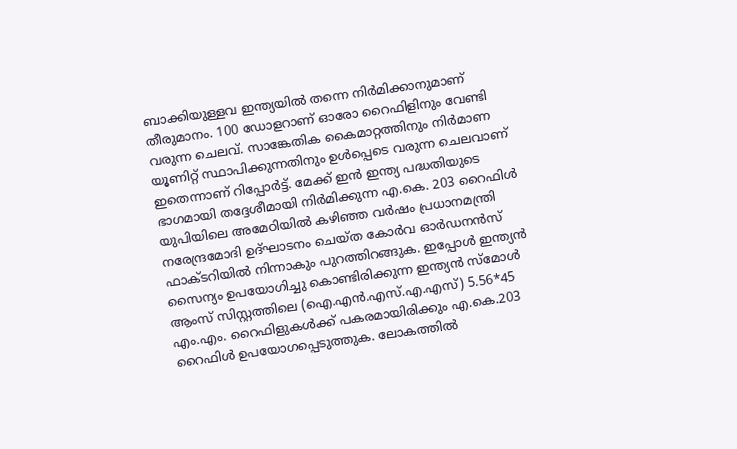ബാക്കിയുള്ളവ ഇന്ത്യയില്‍ തന്നെ നിര്‍മിക്കാനുമാണ് തീരുമാനം. 100 ഡോളറാണ് ഓരോ റൈഫിളിനും വേണ്ടി വരുന്ന ചെലവ്. സാങ്കേതിക കൈമാറ്റത്തിനും നിര്‍മാണ യൂണിറ്റ് സ്ഥാപിക്കുന്നതിനും ഉള്‍പ്പെടെ വരുന്ന ചെലവാണ് ഇതെന്നാണ് റിപ്പോര്‍ട്ട്. മേക്ക് ഇന്‍ ഇന്ത്യ പദ്ധതിയുടെ ഭാഗമായി തദ്ദേശീമായി നിര്‍മിക്കുന്ന എ.കെ. 203 റൈഫിള്‍ യുപിയിലെ അമേഠിയില്‍ കഴിഞ്ഞ വര്‍ഷം പ്രധാനമന്ത്രി നരേന്ദ്രമോദി ഉദ്ഘാടനം ചെയ്ത കോര്‍വ ഓര്‍ഡനന്‍സ് ഫാക്ടറിയില്‍ നിന്നാകും പുറത്തിറങ്ങുക. ഇപ്പോള്‍ ഇന്ത്യന്‍ സൈന്യം ഉപയോഗിച്ചു കൊണ്ടിരിക്കുന്ന ഇന്ത്യന്‍ സ്‌മോള്‍ ആംസ് സിസ്റ്റത്തിലെ (ഐ.എന്‍.എസ്.എ.എസ്) 5.56*45 എം.എം. റൈഫിളുകള്‍ക്ക് പകരമായിരിക്കും എ.കെ.203 റൈഫിള്‍ ഉപയോഗപ്പെടുത്തുക. ലോകത്തില്‍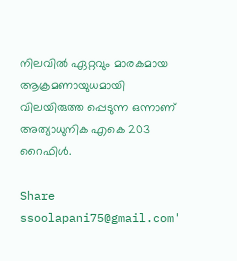നിലവില്‍ ഏറ്റവും മാരകമായ ആക്രമണായുധമായി വിലയിരുത്ത പ്പെടുന്ന ഒന്നാണ് അത്യാധുനിക എകെ 203 റൈഫിള്‍.

Share
ssoolapani75@gmail.com'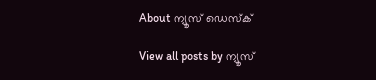About ന്യൂസ് ഡെസ്ക്

View all posts by ന്യൂസ്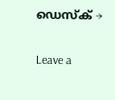ഡെസ്ക് →

Leave a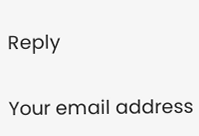Reply

Your email address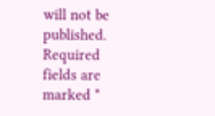will not be published. Required fields are marked *